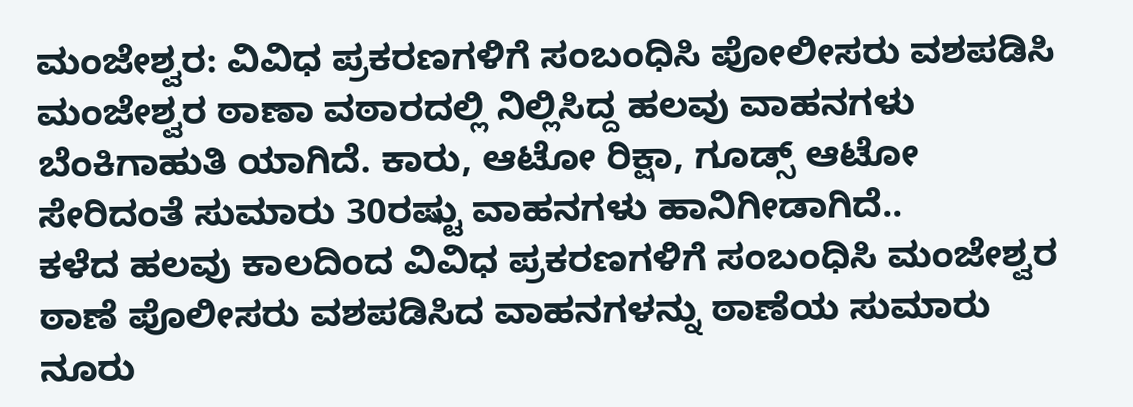ಮಂಜೇಶ್ವರ: ವಿವಿಧ ಪ್ರಕರಣಗಳಿಗೆ ಸಂಬಂಧಿಸಿ ಪೋಲೀಸರು ವಶಪಡಿಸಿ ಮಂಜೇಶ್ವರ ಠಾಣಾ ವಠಾರದಲ್ಲಿ ನಿಲ್ಲಿಸಿದ್ದ ಹಲವು ವಾಹನಗಳು ಬೆಂಕಿಗಾಹುತಿ ಯಾಗಿದೆ. ಕಾರು, ಆಟೋ ರಿಕ್ಷಾ, ಗೂಡ್ಸ್ ಆಟೋ ಸೇರಿದಂತೆ ಸುಮಾರು 30ರಷ್ಟು ವಾಹನಗಳು ಹಾನಿಗೀಡಾಗಿದೆ..
ಕಳೆದ ಹಲವು ಕಾಲದಿಂದ ವಿವಿಧ ಪ್ರಕರಣಗಳಿಗೆ ಸಂಬಂಧಿಸಿ ಮಂಜೇಶ್ವರ ಠಾಣೆ ಪೊಲೀಸರು ವಶಪಡಿಸಿದ ವಾಹನಗಳನ್ನು ಠಾಣೆಯ ಸುಮಾರು ನೂರು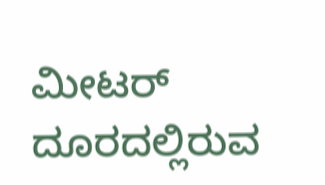ಮೀಟರ್ ದೂರದಲ್ಲಿರುವ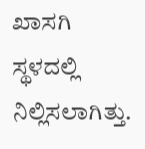ಖಾಸಗಿ ಸ್ಥಳದಲ್ಲಿ ನಿಲ್ಲಿಸಲಾಗಿತ್ತು.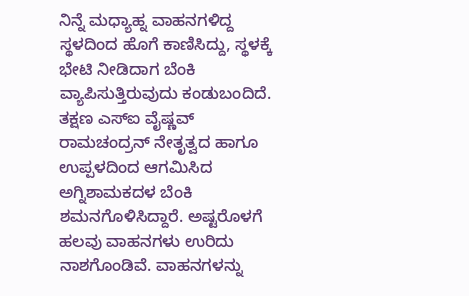ನಿನ್ನೆ ಮಧ್ಯಾಹ್ನ ವಾಹನಗಳಿದ್ದ ಸ್ಥಳದಿಂದ ಹೊಗೆ ಕಾಣಿಸಿದ್ದು, ಸ್ಥಳಕ್ಕೆ ಭೇಟಿ ನೀಡಿದಾಗ ಬೆಂಕಿ ವ್ಯಾಪಿಸುತ್ತಿರುವುದು ಕಂಡುಬಂದಿದೆ. ತಕ್ಷಣ ಎಸ್ಐ ವೈಷ್ಣವ್ ರಾಮಚಂದ್ರನ್ ನೇತೃತ್ವದ ಹಾಗೂ ಉಪ್ಪಳದಿಂದ ಆಗಮಿಸಿದ ಅಗ್ನಿಶಾಮಕದಳ ಬೆಂಕಿ ಶಮನಗೊಳಿಸಿದ್ದಾರೆ. ಅಷ್ಟರೊಳಗೆ ಹಲವು ವಾಹನಗಳು ಉರಿದು ನಾಶಗೊಂಡಿವೆ. ವಾಹನಗಳನ್ನು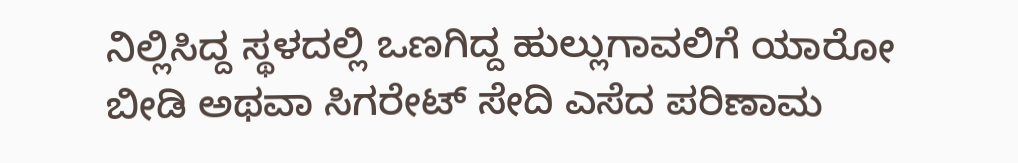ನಿಲ್ಲಿಸಿದ್ದ ಸ್ಥಳದಲ್ಲಿ ಒಣಗಿದ್ದ ಹುಲ್ಲುಗಾವಲಿಗೆ ಯಾರೋ ಬೀಡಿ ಅಥವಾ ಸಿಗರೇಟ್ ಸೇದಿ ಎಸೆದ ಪರಿಣಾಮ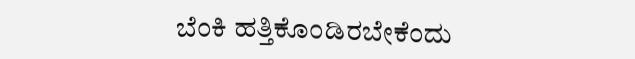ಬೆಂಕಿ ಹತ್ತಿಕೊಂಡಿರಬೇಕೆಂದು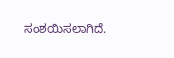ಸಂಶಯಿಸಲಾಗಿದೆ.